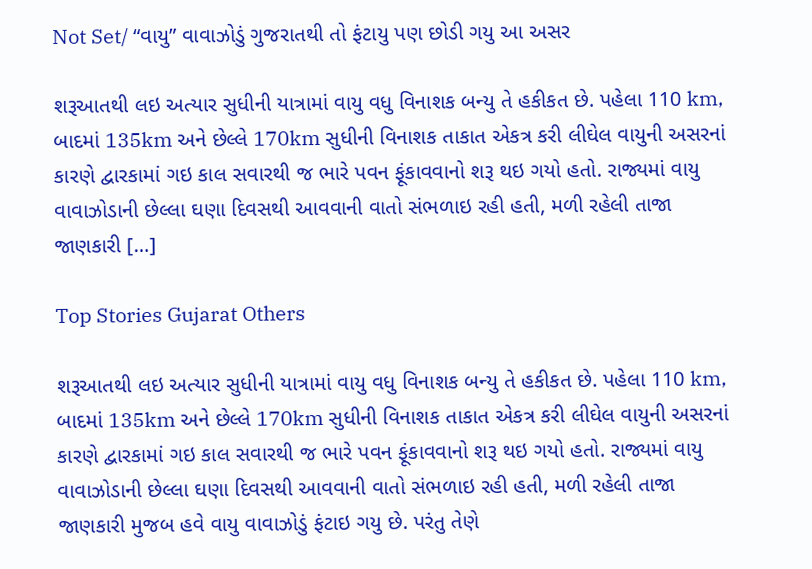Not Set/ “વાયુ” વાવાઝોડું ગુજરાતથી તો ફંટાયુ પણ છોડી ગયુ આ અસર

શરૂઆતથી લઇ અત્યાર સુધીની યાત્રામાં વાયુ વધુ વિનાશક બન્યુ તે હકીકત છે. પહેલા 110 km, બાદમાં 135km અને છેલ્લે 170km સુધીની વિનાશક તાકાત એકત્ર કરી લીઘેલ વાયુની અસરનાં કારણે દ્વારકામાં ગઇ કાલ સવારથી જ ભારે પવન ફૂંકાવવાનો શરૂ થઇ ગયો હતો. રાજ્યમાં વાયુ વાવાઝોડાની છેલ્લા ઘણા દિવસથી આવવાની વાતો સંભળાઇ રહી હતી, મળી રહેલી તાજા જાણકારી […]

Top Stories Gujarat Others

શરૂઆતથી લઇ અત્યાર સુધીની યાત્રામાં વાયુ વધુ વિનાશક બન્યુ તે હકીકત છે. પહેલા 110 km, બાદમાં 135km અને છેલ્લે 170km સુધીની વિનાશક તાકાત એકત્ર કરી લીઘેલ વાયુની અસરનાં કારણે દ્વારકામાં ગઇ કાલ સવારથી જ ભારે પવન ફૂંકાવવાનો શરૂ થઇ ગયો હતો. રાજ્યમાં વાયુ વાવાઝોડાની છેલ્લા ઘણા દિવસથી આવવાની વાતો સંભળાઇ રહી હતી, મળી રહેલી તાજા જાણકારી મુજબ હવે વાયુ વાવાઝોડું ફંટાઇ ગયુ છે. પરંતુ તેણે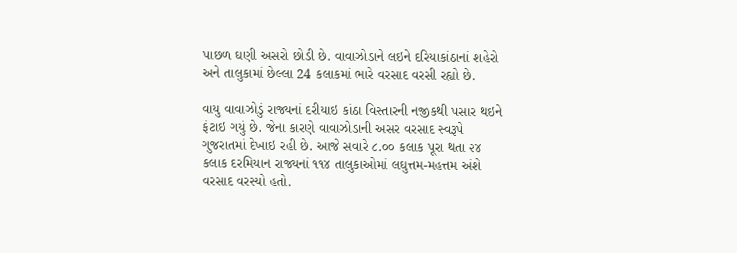પાછળ ઘણી અસરો છોડી છે. વાવાઝોડાને લઇને દરિયાકાંઠાનાં શહેરો અને તાલુકામાં છેલ્લા 24 કલાકમાં ભારે વરસાદ વરસી રહ્યો છે.

વાયુ વાવાઝોડું રાજ્યનાં દરીયાઇ કાંઠા વિસ્તારની નજીકથી પસાર થઇને ફંટાઇ ગયું છે. જેના કારણે વાવાઝોડાની અસર વરસાદ સ્વરૂપે ગુજરાતમાં દેખાઇ રહી છે. આજે સવારે ૮.૦૦ કલાક પૂરા થતા ૨૪ કલાક દરમિયાન રાજ્યનાં ૧૧૪ તાલુકાઓમાં લઘુત્તમ-મહત્તમ અંશે વરસાદ વરસ્યો હતો.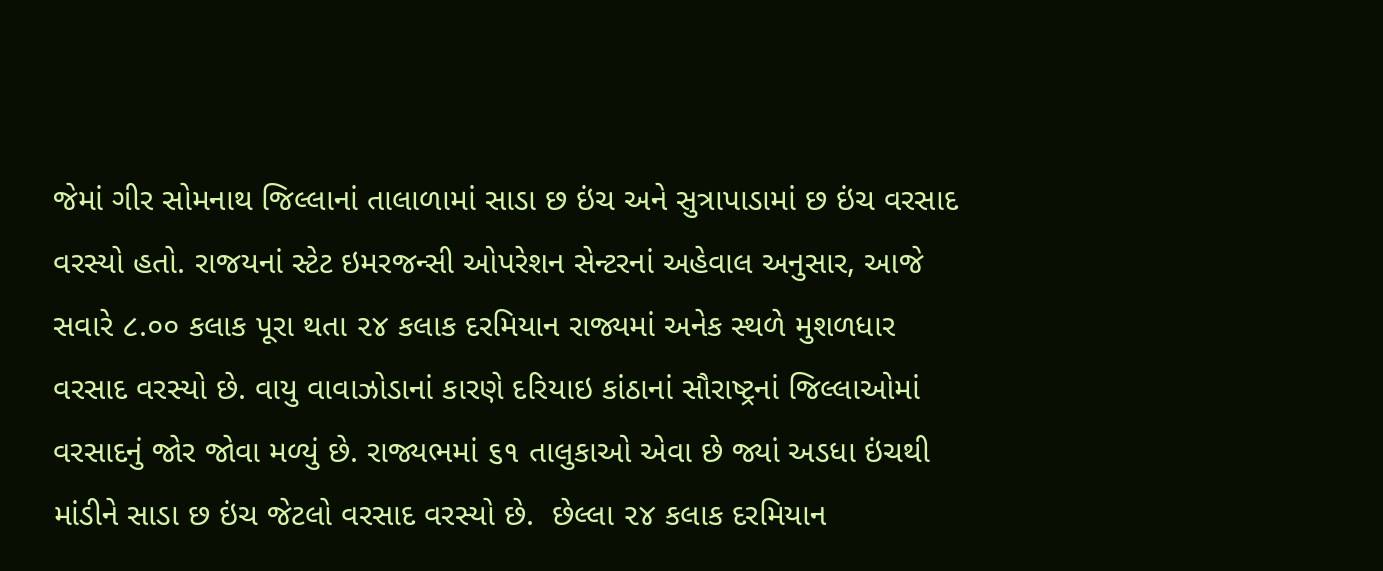જેમાં ગીર સોમનાથ જિલ્લાનાં તાલાળામાં સાડા છ ઇંચ અને સુત્રાપાડામાં છ ઇંચ વરસાદ વરસ્યો હતો. રાજયનાં સ્ટેટ ઇમરજન્સી ઓપરેશન સેન્ટરનાં અહેવાલ અનુસાર, આજે સવારે ૮.૦૦ કલાક પૂરા થતા ૨૪ કલાક દરમિયાન રાજ્યમાં અનેક સ્થળે મુશળધાર વરસાદ વરસ્યો છે. વાયુ વાવાઝોડાનાં કારણે દરિયાઇ કાંઠાનાં સૌરાષ્ટ્રનાં જિલ્લાઓમાં વરસાદનું જોર જોવા મળ્યું છે. રાજ્યભમાં ૬૧ તાલુકાઓ એવા છે જ્યાં અડધા ઇંચથી માંડીને સાડા છ ઇંચ જેટલો વરસાદ વરસ્યો છે.  છેલ્લા ૨૪ કલાક દરમિયાન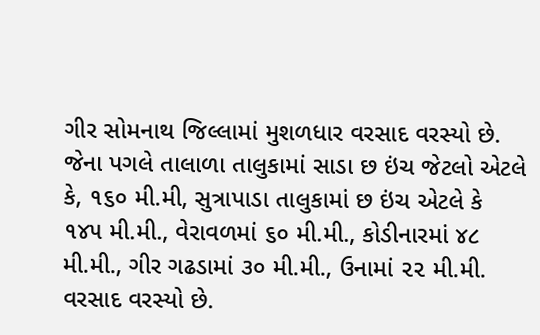ગીર સોમનાથ જિલ્લામાં મુશળધાર વરસાદ વરસ્યો છે. જેના પગલે તાલાળા તાલુકામાં સાડા છ ઇંચ જેટલો એટલે કે, ૧૬૦ મી.મી, સુત્રાપાડા તાલુકામાં છ ઇંચ એટલે કે ૧૪૫ મી.મી., વેરાવળમાં ૬૦ મી.મી., કોડીનારમાં ૪૮ મી.મી., ગીર ગઢડામાં ૩૦ મી.મી., ઉનામાં ૨૨ મી.મી. વરસાદ વરસ્યો છે.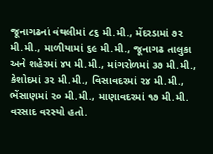જૂનાગઢનાં વંથલીમાં ૮૬ મી.મી., મેંદરડામાં ૭૨ મી.મી., માળીયામાં ૬૯ મી.મી., જૂનાગઢ તાલુકા અને શહેરમાં ૪૫ મી.મી., માંગરોળમાં ૩૭ મી.મી., કેશોદમાં ૩૨ મી.મી., વિસાવદરમાં ૨૪ મી.મી., ભેંસાણમાં ૨૦ મી.મી., માણાવદરમાં ૧૭ મી.મી. વરસાદ વરસ્યો હતો.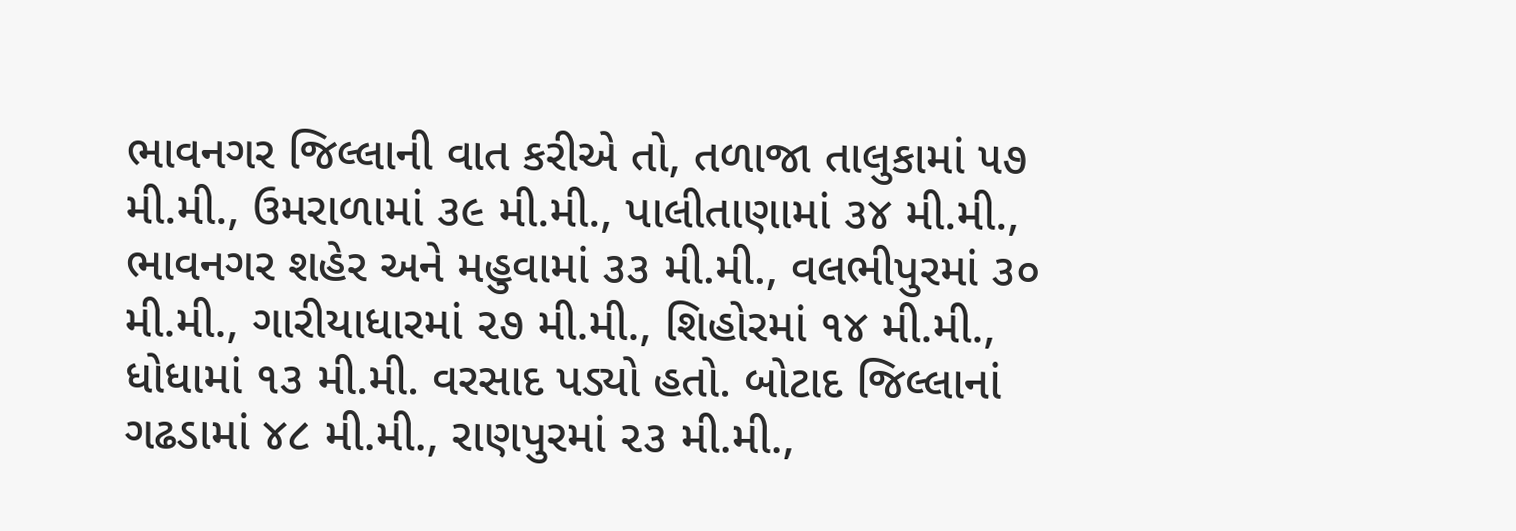ભાવનગર જિલ્લાની વાત કરીએ તો, તળાજા તાલુકામાં ૫૭ મી.મી., ઉમરાળામાં ૩૯ મી.મી., પાલીતાણામાં ૩૪ મી.મી., ભાવનગર શહેર અને મહુવામાં ૩૩ મી.મી., વલભીપુરમાં ૩૦ મી.મી., ગારીયાધારમાં ૨૭ મી.મી., શિહોરમાં ૧૪ મી.મી., ધોધામાં ૧૩ મી.મી. વરસાદ પડ્યો હતો. બોટાદ જિલ્લાનાં ગઢડામાં ૪૮ મી.મી., રાણપુરમાં ૨૩ મી.મી.,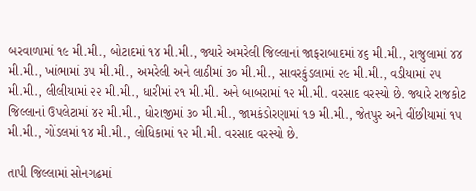બરવાળામાં ૧૯ મી.મી., બોટાદમાં ૧૪ મી.મી., જ્યારે અમરેલી જિલ્લાનાં જાફરાબાદમાં ૪૬ મી.મી., રાજુલામાં ૪૪ મી.મી., ખાંભામાં ૩૫ મી.મી., અમરેલી અને લાઠીમાં ૩૦ મી.મી., સાવરકુંડલામાં ૨૯ મી.મી., વડીયામાં ૨૫ મી.મી., લીલીયામાં ૨૨ મી.મી., ધારીમાં ૨૧ મી.મી. અને બાબરામાં ૧૨ મી.મી. વરસાદ વરસ્યો છે. જ્યારે રાજકોટ જિલ્લાનાં ઉપલેટામાં ૪૨ મી.મી., ધોરાજીમાં ૩૦ મી.મી., જામકંડોરણામાં ૧૭ મી.મી., જેતપુર અને વીંછીયામાં ૧૫ મી.મી., ગોંડલમાં ૧૪ મી.મી., લોધિકામાં ૧૨ મી.મી. વરસાદ વરસ્યો છે.

તાપી જિલ્લામાં સોનગઢમાં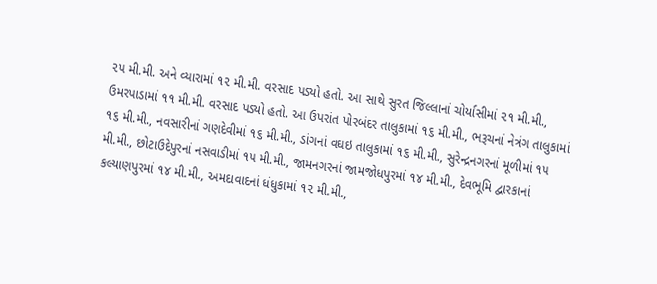૨૫ મી.મી. અને વ્યારામાં ૧૨ મી.મી. વરસાદ પડ્યો હતો. આ સાથે સુરત જિલ્લાનાં ચોર્યાસીમાં ૨૧ મી.મી., ઉમરપાડામાં ૧૧ મી.મી. વરસાદ પડ્યો હતો. આ ઉપરાંત પોરબંદર તાલુકામાં ૧૬ મી.મી., ભરૂચનાં નેત્રંગ તાલુકામાં ૧૬ મી.મી., નવસારીનાં ગણદેવીમાં ૧૬ મી.મી., ડાંગનાં વઘઇ તાલુકામાં ૧૬ મી.મી., સુરેન્દ્રનગરનાં મૂળીમાં ૧૫ મી.મી., છોટાઉદેપુરનાં નસવાડીમાં ૧૫ મી.મી., જામનગરનાં જામજોધપુરમાં ૧૪ મી.મી., દેવભૂમિ દ્વારકાનાં કલ્યાણપુરમાં ૧૪ મી.મી., અમદાવાદનાં ધંધુકામાં ૧૨ મી.મી.,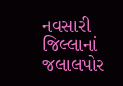નવસારી જિલ્લાનાં જલાલપોર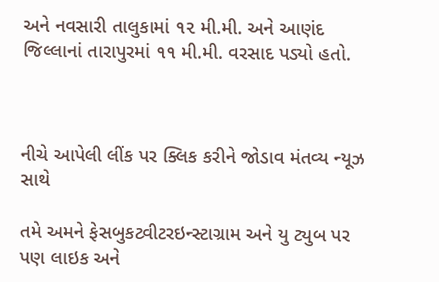અને નવસારી તાલુકામાં ૧૨ મી.મી. અને આણંદ જિલ્લાનાં તારાપુરમાં ૧૧ મી.મી. વરસાદ પડ્યો હતો.



નીચે આપેલી લીંક પર ક્લિક કરીને જોડાવ મંતવ્ય ન્યૂઝ સાથે

તમે અમને ફેસબુકટ્વીટરઇન્સ્ટાગ્રામ અને યુ ટ્યુબ પર પણ લાઇક અને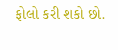ફોલો કરી શકો છો.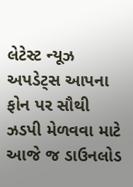લેટેસ્ટ ન્યૂઝ અપડેટ્સ આપના ફોન પર સૌથી ઝડપી મેળવવા માટે આજે જ ડાઉનલોડ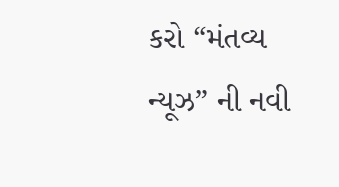કરો “મંતવ્ય ન્યૂઝ” ની નવી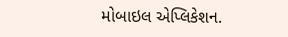મોબાઇલ એપ્લિકેશન.